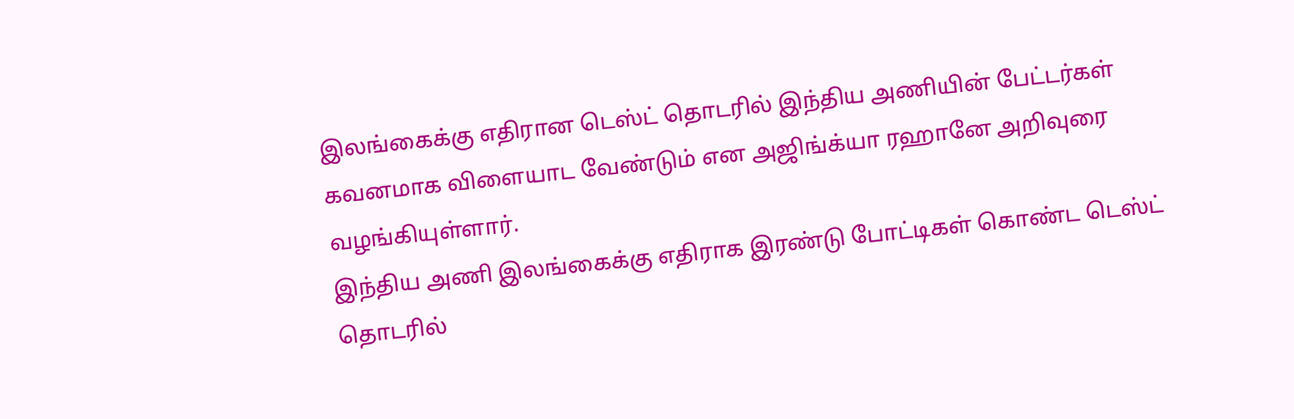இலங்கைக்கு எதிரான டெஸ்ட் தொடரில் இந்திய அணியின் பேட்டர்கள் கவனமாக விளையாட வேண்டும் என அஜிங்க்யா ரஹானே அறிவுரை வழங்கியுள்ளார்.
இந்திய அணி இலங்கைக்கு எதிராக இரண்டு போட்டிகள் கொண்ட டெஸ்ட் தொடரில்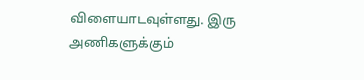விளையாடவுள்ளது. இரு அணிகளுக்கும்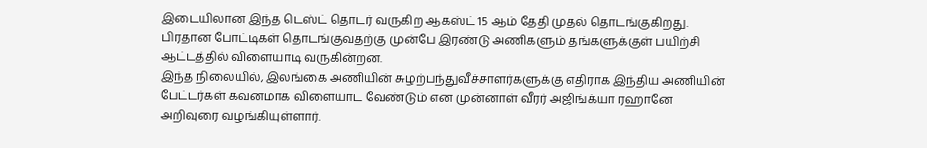இடையிலான இந்த டெஸ்ட் தொடர் வருகிற ஆகஸ்ட் 15 ஆம் தேதி முதல் தொடங்குகிறது. பிரதான போட்டிகள் தொடங்குவதற்கு முன்பே இரண்டு அணிகளும் தங்களுக்குள் பயிற்சி ஆட்டத்தில் விளையாடி வருகின்றன.
இந்த நிலையில், இலங்கை அணியின் சுழற்பந்துவீச்சாளர்களுக்கு எதிராக இந்திய அணியின் பேட்டர்கள் கவனமாக விளையாட வேண்டும் என முன்னாள் வீரர் அஜிங்க்யா ரஹானே அறிவுரை வழங்கியுள்ளார்.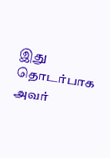இது தொடர்பாக அவர்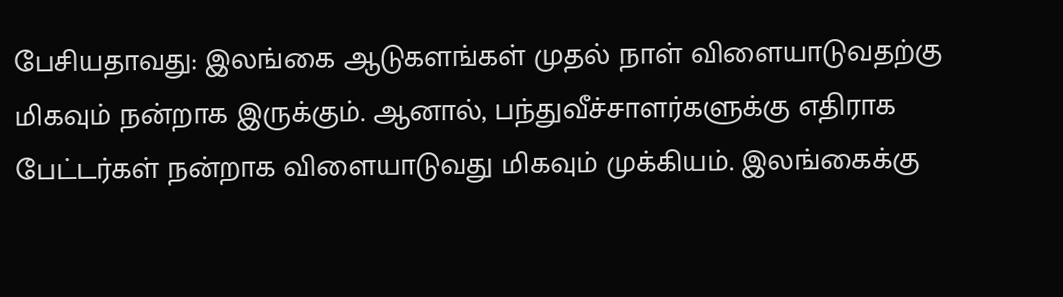பேசியதாவது: இலங்கை ஆடுகளங்கள் முதல் நாள் விளையாடுவதற்கு மிகவும் நன்றாக இருக்கும். ஆனால், பந்துவீச்சாளர்களுக்கு எதிராக பேட்டர்கள் நன்றாக விளையாடுவது மிகவும் முக்கியம். இலங்கைக்கு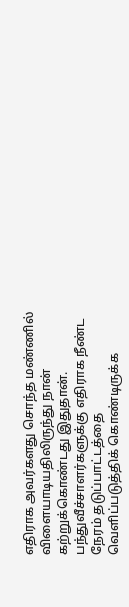எதிராக அவர்களது சொந்த மண்ணில் விளையாடியதிலிருந்து நான் கற்றுக்கொண்டது இதுதான். பந்துவீச்சாளர்களுக்கு எதிராக நீண்ட நேரம் தடுப்பாட்டத்தை வெளிப்படுத்திக் கொண்டிருக்க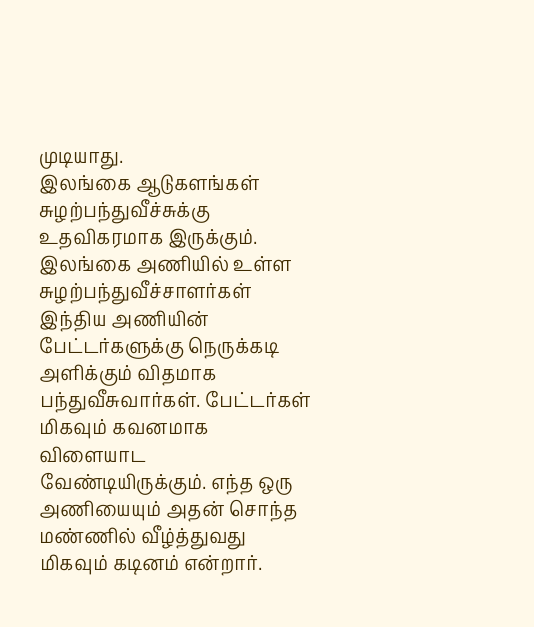முடியாது.
இலங்கை ஆடுகளங்கள் சுழற்பந்துவீச்சுக்கு உதவிகரமாக இருக்கும். இலங்கை அணியில் உள்ள சுழற்பந்துவீச்சாளர்கள் இந்திய அணியின் பேட்டர்களுக்கு நெருக்கடி அளிக்கும் விதமாக பந்துவீசுவார்கள். பேட்டர்கள் மிகவும் கவனமாக விளையாட வேண்டியிருக்கும். எந்த ஒரு அணியையும் அதன் சொந்த மண்ணில் வீழ்த்துவது மிகவும் கடினம் என்றார்.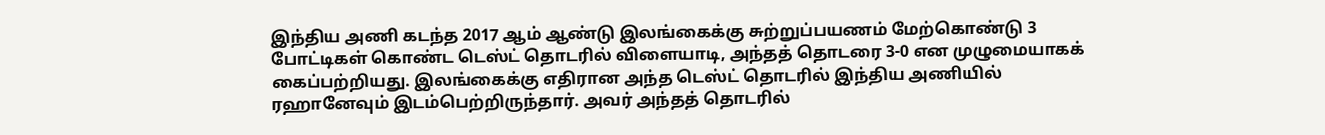இந்திய அணி கடந்த 2017 ஆம் ஆண்டு இலங்கைக்கு சுற்றுப்பயணம் மேற்கொண்டு 3 போட்டிகள் கொண்ட டெஸ்ட் தொடரில் விளையாடி, அந்தத் தொடரை 3-0 என முழுமையாகக் கைப்பற்றியது. இலங்கைக்கு எதிரான அந்த டெஸ்ட் தொடரில் இந்திய அணியில் ரஹானேவும் இடம்பெற்றிருந்தார். அவர் அந்தத் தொடரில்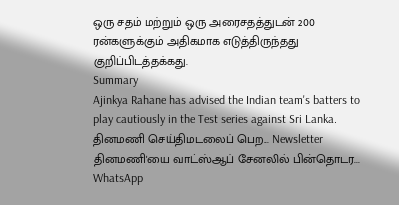ஒரு சதம் மற்றும் ஒரு அரைசதத்துடன் 200 ரன்களுக்கும் அதிகமாக எடுத்திருந்தது குறிப்பிடத்தக்கது.
Summary
Ajinkya Rahane has advised the Indian team's batters to play cautiously in the Test series against Sri Lanka.
தினமணி செய்திமடலைப் பெற... Newsletter
தினமணி'யை வாட்ஸ்ஆப் சேனலில் பின்தொடர... WhatsApp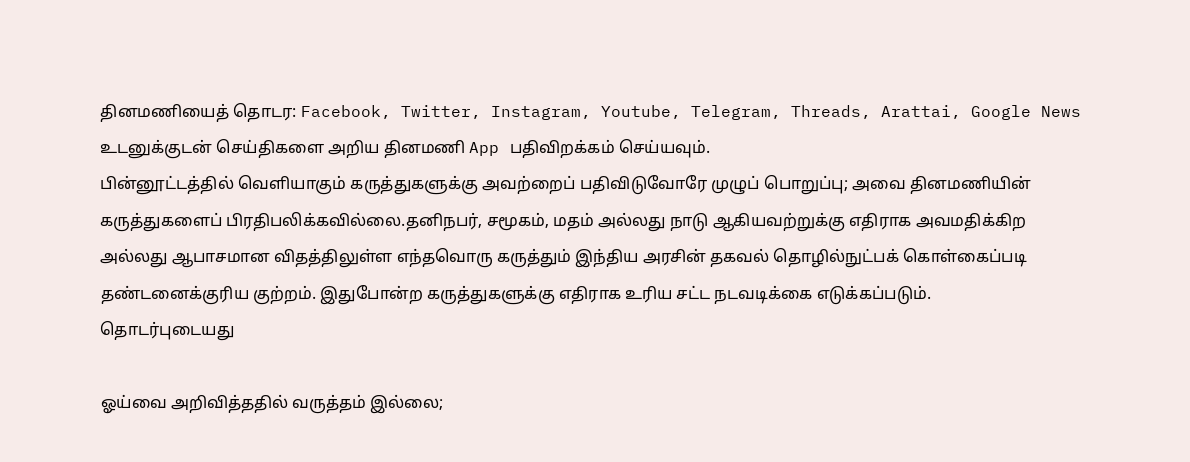தினமணியைத் தொடர: Facebook, Twitter, Instagram, Youtube, Telegram, Threads, Arattai, Google News
உடனுக்குடன் செய்திகளை அறிய தினமணி App பதிவிறக்கம் செய்யவும்.
பின்னூட்டத்தில் வெளியாகும் கருத்துகளுக்கு அவற்றைப் பதிவிடுவோரே முழுப் பொறுப்பு; அவை தினமணியின் கருத்துகளைப் பிரதிபலிக்கவில்லை.தனிநபர், சமூகம், மதம் அல்லது நாடு ஆகியவற்றுக்கு எதிராக அவமதிக்கிற அல்லது ஆபாசமான விதத்திலுள்ள எந்தவொரு கருத்தும் இந்திய அரசின் தகவல் தொழில்நுட்பக் கொள்கைப்படி தண்டனைக்குரிய குற்றம். இதுபோன்ற கருத்துகளுக்கு எதிராக உரிய சட்ட நடவடிக்கை எடுக்கப்படும்.
தொடர்புடையது

ஓய்வை அறிவித்ததில் வருத்தம் இல்லை;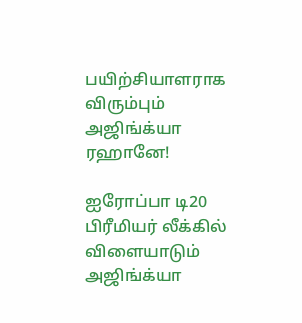பயிற்சியாளராக விரும்பும் அஜிங்க்யா ரஹானே!

ஐரோப்பா டி20 பிரீமியர் லீக்கில் விளையாடும் அஜிங்க்யா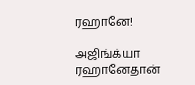ரஹானே!

அஜிங்க்யா ரஹானேதான்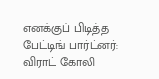எனக்குப் பிடித்த பேட்டிங் பார்ட்னர்: விராட் கோலி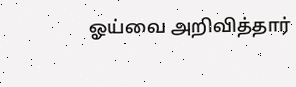ஓய்வை அறிவித்தார்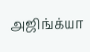அஜிங்க்யா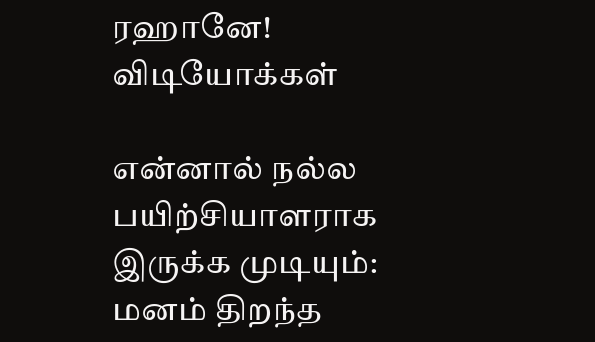ரஹானே!
விடியோக்கள்

என்னால் நல்ல பயிற்சியாளராக இருக்க முடியும்: மனம் திறந்த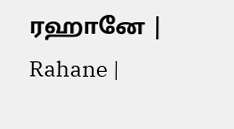ரஹானே | Rahane |